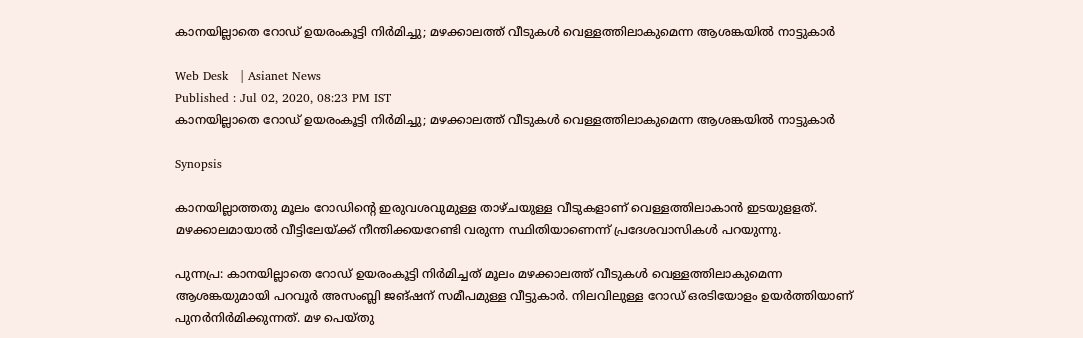കാനയില്ലാതെ റോഡ് ഉയരംകൂട്ടി നിർമിച്ചു; മഴക്കാലത്ത് വീടുകൾ വെള്ളത്തിലാകുമെന്ന ആശങ്കയിൽ നാട്ടുകാർ

Web Desk   | Asianet News
Published : Jul 02, 2020, 08:23 PM IST
കാനയില്ലാതെ റോഡ് ഉയരംകൂട്ടി നിർമിച്ചു; മഴക്കാലത്ത് വീടുകൾ വെള്ളത്തിലാകുമെന്ന ആശങ്കയിൽ നാട്ടുകാർ

Synopsis

കാനയില്ലാത്തതു മൂലം റോഡിന്റെ ഇരുവശവുമുള്ള താഴ്ചയുള്ള വീടുകളാണ് വെള്ളത്തിലാകാൻ ഇടയുളളത്. മഴക്കാലമായാൽ വീട്ടിലേയ്ക്ക് നീന്തിക്കയറേണ്ടി വരുന്ന സ്ഥിതിയാണെന്ന് പ്രദേശവാസികൾ പറയുന്നു.

പുന്നപ്ര: കാനയില്ലാതെ റോഡ് ഉയരംകൂട്ടി നിർമിച്ചത് മൂലം മഴക്കാലത്ത് വീടുകൾ വെള്ളത്തിലാകുമെന്ന ആശങ്കയുമായി പറവൂർ അസംബ്ലി ജങ്ഷന് സമീപമുള്ള വീട്ടുകാർ. നിലവിലുള്ള റോഡ് ഒരടിയോളം ഉയർത്തിയാണ് പുനർനിർമിക്കുന്നത്. മഴ പെയ്തു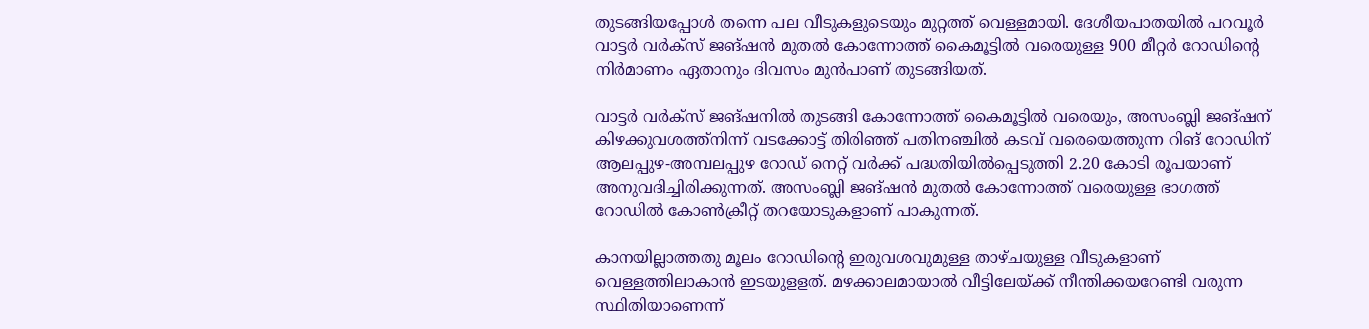തുടങ്ങിയപ്പോൾ തന്നെ പല വീടുകളുടെയും മുറ്റത്ത് വെള്ളമായി. ദേശീയപാതയിൽ പറവൂർ വാട്ടർ വർക്സ് ജങ്ഷൻ മുതൽ കോന്നോത്ത് കൈമൂട്ടിൽ വരെയുള്ള 900 മീറ്റർ റോഡിന്റെ നിർമാണം ഏതാനും ദിവസം മുൻപാണ് തുടങ്ങിയത്.

വാട്ടർ വർക്സ് ജങ്ഷനിൽ തുടങ്ങി കോന്നോത്ത് കൈമൂട്ടിൽ വരെയും, അസംബ്ലി ജങ്ഷന് കിഴക്കുവശത്ത്നിന്ന് വടക്കോട്ട് തിരിഞ്ഞ് പതിനഞ്ചിൽ കടവ് വരെയെത്തുന്ന റിങ് റോഡിന് ആലപ്പുഴ-അമ്പലപ്പുഴ റോഡ് നെറ്റ് വർക്ക് പദ്ധതിയിൽപ്പെടുത്തി 2.20 കോടി രൂപയാണ് അനുവദിച്ചിരിക്കുന്നത്. അസംബ്ലി ജങ്ഷൻ മുതൽ കോന്നോത്ത് വരെയുള്ള ഭാഗത്ത് റോഡിൽ കോൺക്രീറ്റ് തറയോടുകളാണ് പാകുന്നത്.

കാനയില്ലാത്തതു മൂലം റോഡിന്റെ ഇരുവശവുമുള്ള താഴ്ചയുള്ള വീടുകളാണ് വെള്ളത്തിലാകാൻ ഇടയുളളത്. മഴക്കാലമായാൽ വീട്ടിലേയ്ക്ക് നീന്തിക്കയറേണ്ടി വരുന്ന സ്ഥിതിയാണെന്ന്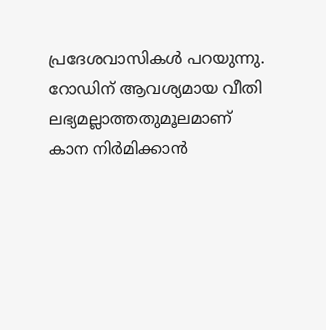പ്രദേശവാസികൾ പറയുന്നു. റോഡിന് ആവശ്യമായ വീതി ലഭ്യമല്ലാത്തതുമൂലമാണ് കാന നിർമിക്കാൻ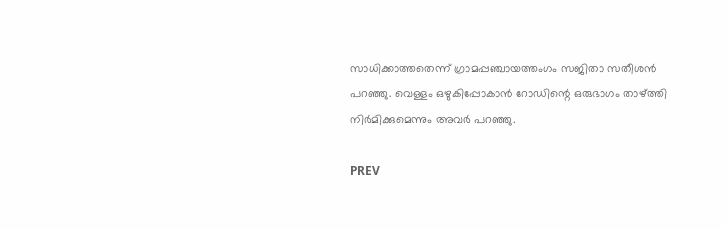സാധിക്കാത്തതെന്ന് ഗ്രാമപ്പഞ്ചായത്തംഗം സജിതാ സതീശൻ പറഞ്ഞു. വെള്ളം ഒഴുകിപ്പോകാൻ റോഡിന്റെ ഒരുഭാഗം താഴ്ത്തി നിർമിക്കുമെന്നും അവർ പറഞ്ഞു.

PREV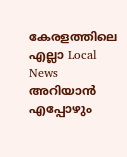കേരളത്തിലെ എല്ലാ Local News അറിയാൻ എപ്പോഴും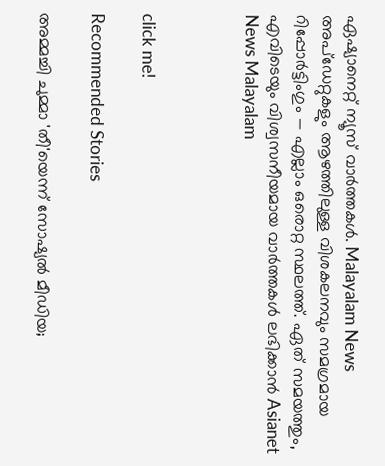ഏഷ്യാനെറ്റ് ന്യൂസ് വാർത്തകൾ. Malayalam News  അപ്‌ഡേറ്റുകളും ആഴത്തിലുള്ള വിശകലനവും സമഗ്രമായ റിപ്പോർട്ടിംഗും — എല്ലാം ഒരൊറ്റ സ്ഥലത്ത്. ഏത് സമയത്തും, എവിടെയും വിശ്വസനീയമായ വാർത്തകൾ ലഭിക്കാൻ Asianet News Malayalam



click me!

Recommended Stories

അമ്മച്ചി ചുമ്മാ 'തീ'യെന്ന് സോഷ്യൽ മീഡിയ;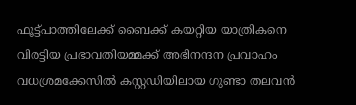ഫൂട്ട്പാത്തിലേക്ക് ബൈക്ക് കയറ്റിയ യാത്രികനെ വിരട്ടിയ പ്രഭാവതിയമ്മക്ക് അഭിനന്ദന പ്രവാഹം
വധശ്രമക്കേസിൽ കസ്റ്റഡിയിലായ ഗുണ്ടാ തലവൻ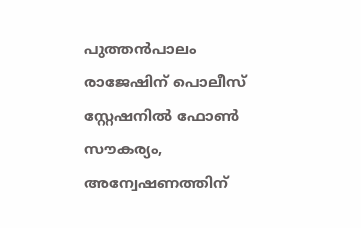പുത്തൻപാലം രാജേഷിന് പൊലീസ് സ്റ്റേഷനിൽ ഫോൺ സൗകര്യം, അന്വേഷണത്തിന്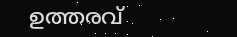ഉത്തരവ്